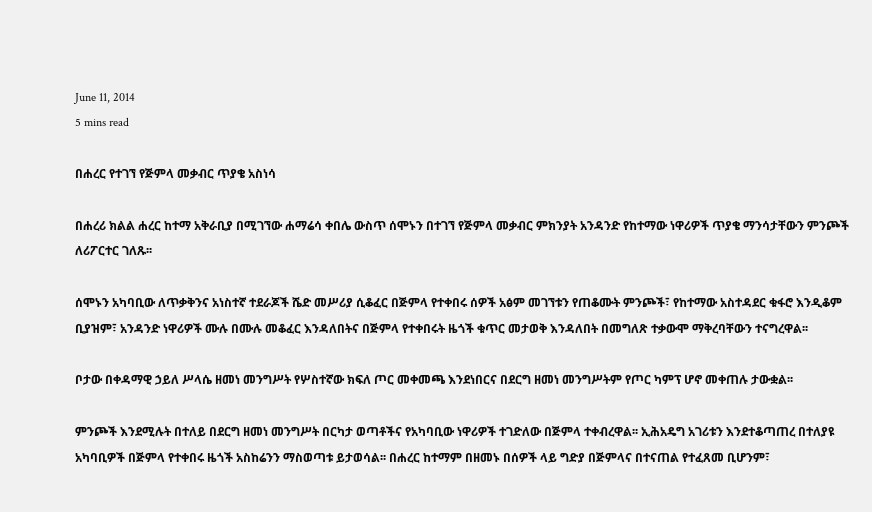June 11, 2014
5 mins read

በሐረር የተገኘ የጅምላ መቃብር ጥያቄ አስነሳ

በሐረሪ ክልል ሐረር ከተማ አቅራቢያ በሚገኘው ሐማሬሳ ቀበሌ ውስጥ ሰሞኑን በተገኘ የጅምላ መቃብር ምክንያት አንዳንድ የከተማው ነዋሪዎች ጥያቄ ማንሳታቸውን ምንጮች ለሪፖርተር ገለጹ፡፡

ሰሞኑን አካባቢው ለጥቃቅንና አነስተኛ ተደራጆች ሼድ መሥሪያ ሲቆፈር በጅምላ የተቀበሩ ሰዎች አፅም መገኘቱን የጠቆሙት ምንጮች፣ የከተማው አስተዳደር ቁፋሮ እንዲቆም ቢያዝም፣ አንዳንድ ነዋሪዎች ሙሉ በሙሉ መቆፈር እንዳለበትና በጅምላ የተቀበሩት ዜጎች ቁጥር መታወቅ እንዳለበት በመግለጽ ተቃውሞ ማቅረባቸውን ተናግረዋል፡፡

ቦታው በቀዳማዊ ኃይለ ሥላሴ ዘመነ መንግሥት የሦስተኛው ክፍለ ጦር መቀመጫ እንደነበርና በደርግ ዘመነ መንግሥትም የጦር ካምፕ ሆኖ መቀጠሉ ታውቋል፡፡

ምንጮች እንደሚሉት በተለይ በደርግ ዘመነ መንግሥት በርካታ ወጣቶችና የአካባቢው ነዋሪዎች ተገድለው በጅምላ ተቀብረዋል፡፡ ኢሕአዴግ አገሪቱን እንደተቆጣጠረ በተለያዩ አካባቢዎች በጅምላ የተቀበሩ ዜጎች አስከሬንን ማስወጣቱ ይታወሳል፡፡ በሐረር ከተማም በዘመኑ በሰዎች ላይ ግድያ በጅምላና በተናጠል የተፈጸመ ቢሆንም፣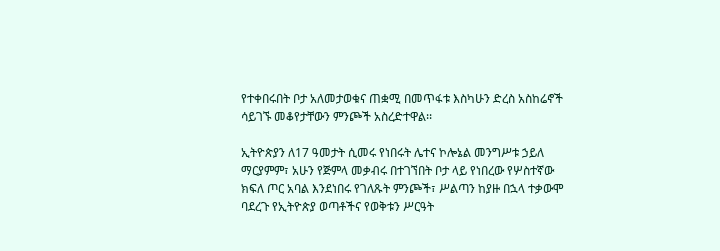የተቀበሩበት ቦታ አለመታወቁና ጠቋሚ በመጥፋቱ እስካሁን ድረስ አስከሬኖች ሳይገኙ መቆየታቸውን ምንጮች አስረድተዋል፡፡

ኢትዮጵያን ለ17 ዓመታት ሲመሩ የነበሩት ሌተና ኮሎኔል መንግሥቱ ኃይለ ማርያምም፣ አሁን የጅምላ መቃብሩ በተገኘበት ቦታ ላይ የነበረው የሦስተኛው ክፍለ ጦር አባል እንደነበሩ የገለጹት ምንጮች፣ ሥልጣን ከያዙ በኋላ ተቃውሞ ባደረጉ የኢትዮጵያ ወጣቶችና የወቅቱን ሥርዓት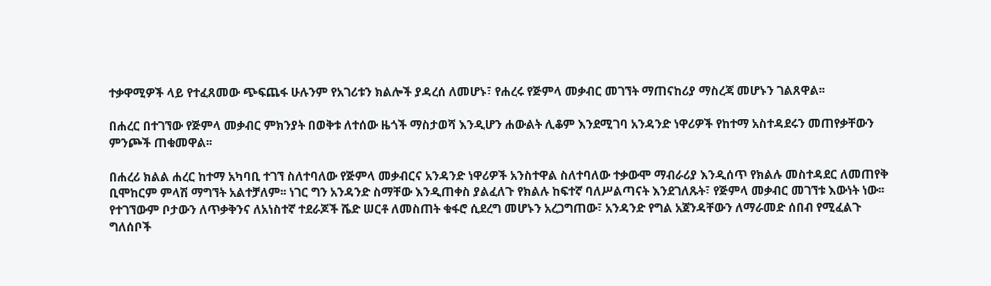ተቃዋሚዎች ላይ የተፈጸመው ጭፍጨፋ ሁሉንም የአገሪቱን ክልሎች ያዳረሰ ለመሆኑ፣ የሐረሩ የጅምላ መቃብር መገኘት ማጠናከሪያ ማስረጃ መሆኑን ገልጸዋል፡፡

በሐረር በተገኘው የጅምላ መቃብር ምክንያት በወቅቱ ለተሰው ዜጎች ማስታወሻ እንዲሆን ሐውልት ሊቆም እንደሚገባ አንዳንድ ነዋሪዎች የከተማ አስተዳደሩን መጠየቃቸውን ምንጮች ጠቁመዋል፡፡

በሐረሪ ክልል ሐረር ከተማ አካባቢ ተገኘ ስለተባለው የጅምላ መቃብርና አንዳንድ ነዋሪዎች አንስተዋል ስለተባለው ተቃውሞ ማብራሪያ እንዲሰጥ የክልሉ መስተዳደር ለመጠየቅ ቢሞከርም ምላሽ ማግኘት አልተቻለም፡፡ ነገር ግን አንዳንድ ስማቸው እንዲጠቀስ ያልፈለጉ የክልሉ ከፍተኛ ባለሥልጣናት እንደገለጹት፣ የጅምላ መቃብር መገኘቱ እውነት ነው፡፡ የተገኘውም ቦታውን ለጥቃቅንና ለአነስተኛ ተደራጆች ሼድ ሠርቶ ለመስጠት ቁፋሮ ሲደረግ መሆኑን አረጋግጠው፣ አንዳንድ የግል አጀንዳቸውን ለማራመድ ሰበብ የሚፈልጉ ግለሰቦች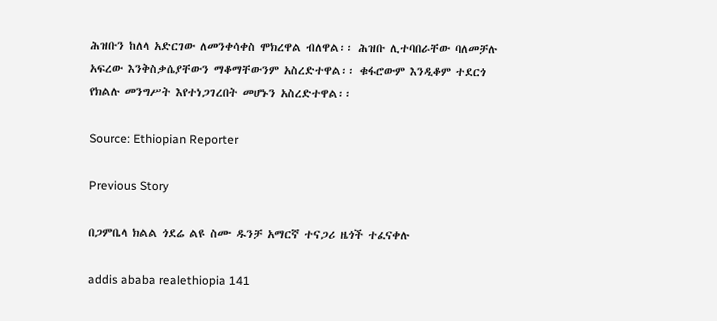ሕዝቡን ከለላ አድርገው ለመንቀሳቀስ ሞክረዋል ብለዋል፡፡ ሕዝቡ ሊተባበራቸው ባለመቻሉ አፍረው እንቅስቃሴያቸውን ማቆማቸውንም አስረድተዋል፡፡ ቁፋሮውም እንዲቆም ተደርጎ የክልሉ መንግሥት እየተነጋገረበት መሆኑን አስረድተዋል፡፡

Source: Ethiopian Reporter

Previous Story

በጋምቤላ ክልል ጎደሬ ልዩ ስሙ ዱንቻ አማርኛ ተናጋሪ ዜጎች ተፈናቀሉ

addis ababa realethiopia 141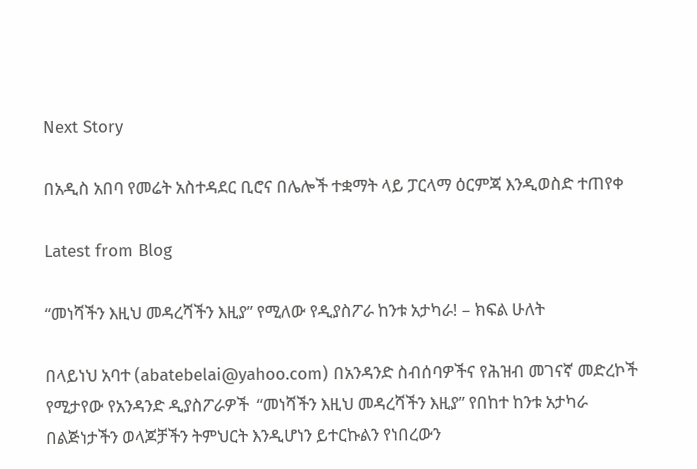Next Story

በአዲስ አበባ የመሬት አስተዳደር ቢሮና በሌሎች ተቋማት ላይ ፓርላማ ዕርምጃ እንዲወስድ ተጠየቀ

Latest from Blog

“መነሻችን እዚህ መዳረሻችን እዚያ” የሚለው የዲያስፖራ ከንቱ አታካራ! – ክፍል ሁለት

በላይነህ አባተ (abatebelai@yahoo.com) በአንዳንድ ስብሰባዎችና የሕዝብ መገናኛ መድረኮች የሚታየው የአንዳንድ ዲያስፖራዎች  “መነሻችን እዚህ መዳረሻችን እዚያ” የበከተ ከንቱ አታካራ በልጅነታችን ወላጆቻችን ትምህርት እንዲሆነን ይተርኩልን የነበረውን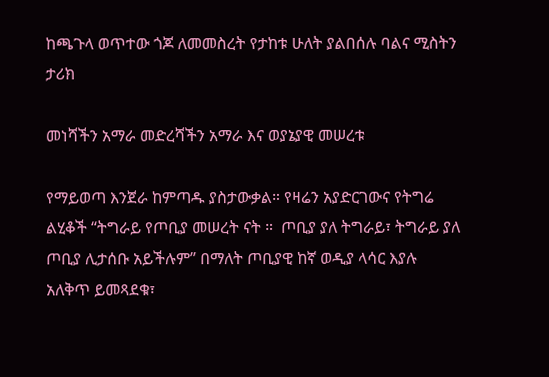ከጫጉላ ወጥተው ጎጆ ለመመስረት የታከቱ ሁለት ያልበሰሉ ባልና ሚስትን ታሪክ

መነሻችን አማራ መድረሻችን አማራ እና ወያኔያዊ መሠረቱ

የማይወጣ እንጀራ ከምጣዱ ያስታውቃል። የዛሬን አያድርገውና የትግሬ ልሂቆች “ትግራይ የጦቢያ መሠረት ናት ።  ጦቢያ ያለ ትግራይ፣ ትግራይ ያለ ጦቢያ ሊታሰቡ አይችሉም” በማለት ጦቢያዊ ከኛ ወዲያ ላሳር እያሉ አለቅጥ ይመጻደቁ፣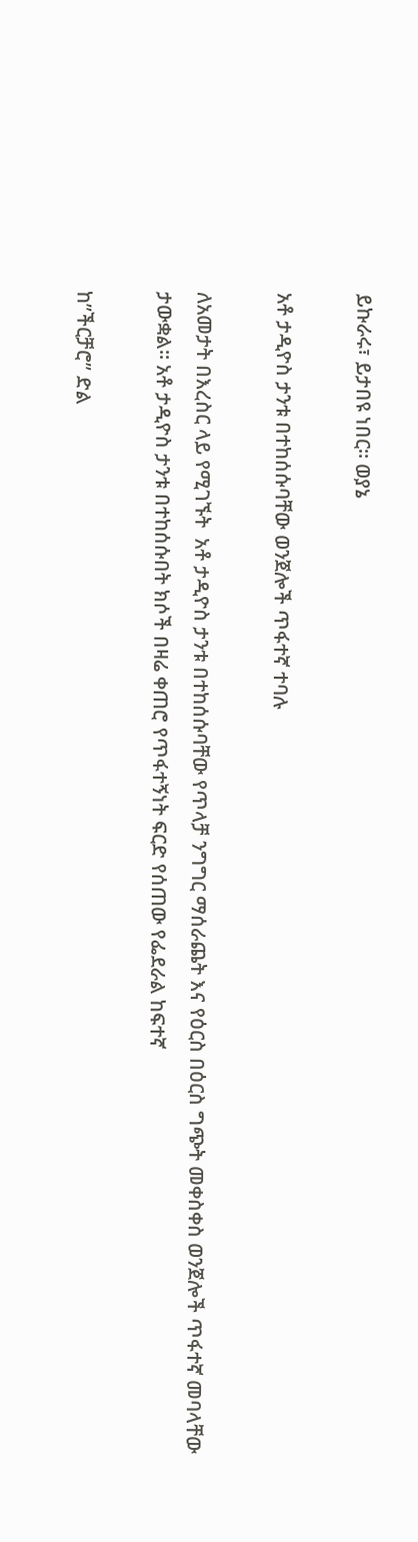ይኩራሩ፣ ይታበዩ ነበር። ወያኔ

አቶ ታዲዮስ ታንቱ በተከሰሱባቸው ወንጀሎች ጥፋተኛ ተባሉ

ለአመታት በእረስር ላይ የሚገኙት  አቶ ታዲዮስ ታንቱ በተከሰሱባቸው የጥላቻ ንግግር ማሰራጨት እና የዕርስ በዕርስ ግጭት መቀስቀስ ወንጀሎች ጥፋተኛ መባላቸው ታውቋል፡፡ አቶ ታዲዮስ ታንቱ በተከሰሱበት ክሶች በዛሬ ቀጠሮ የጥፋተኝነት ፍርድ የሰጠው የፌደራል ከፍተኛ

ከ”ችርቻሮ” ድል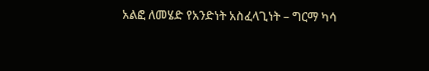አልፎ ለመሄድ የአንድነት አስፈላጊነት – ግርማ ካሳ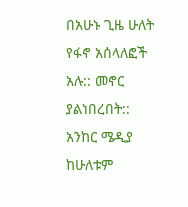በአሁኑ ጊዜ ሁለት የፋኖ አሰላለፎች አሉ:: መኖር ያልነበረበት:: አንከር ሜዲያ ከሁለቱም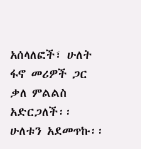አሰላለፎች፣ ሁለት ፋኖ መሪዎች ጋር ቃለ ምልልስ አድርጋለች፡፡ ሁለቱን አደመጥኩ፡፡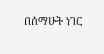በሰማሁት ነገር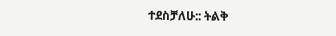ተደስቻለሁ:: ትልቅ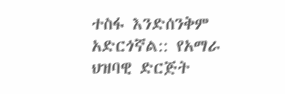ተስፋ እንድሰንቅም አድርጎኛል:: የአማራ ህዝባዊ ድርጅት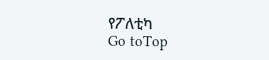የፖለቲካ
Go toTop